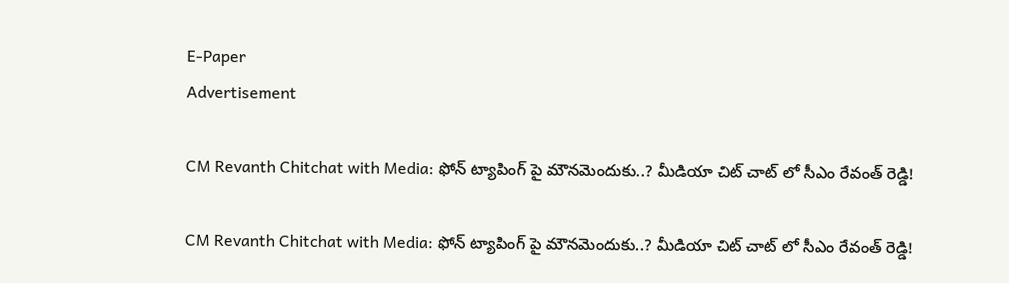E-Paper
Advertisement

CM Revanth Chitchat with Media: ఫోన్ ట్యాపింగ్ పై మౌనమెందుకు..? మీడియా చిట్ చాట్ లో సీఎం రేవంత్ రెడ్డి!

CM Revanth Chitchat with Media: ఫోన్ ట్యాపింగ్ పై మౌనమెందుకు..? మీడియా చిట్ చాట్ లో సీఎం రేవంత్ రెడ్డి!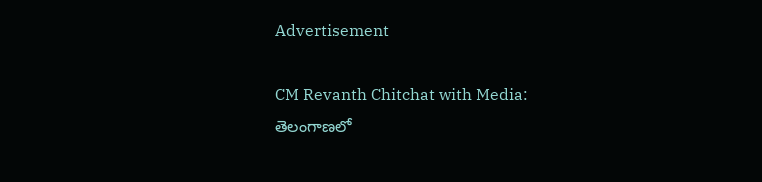Advertisement

CM Revanth Chitchat with Media: తెలంగాణలో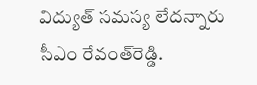విద్యుత్ సమస్య లేదన్నారు సీఎం రేవంత్‌రెడ్డి.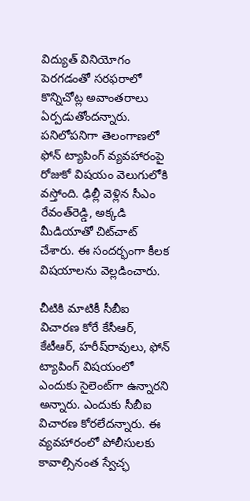విద్యుత్ వినియోగం పెరగడంతో సరఫరాలో కొన్నిచోట్ల అవాంతరాలు ఏర్పడుతోందన్నారు. పనిలోపనిగా తెలంగాణలో ఫోన్ ట్యాపింగ్‌ వ్యవహారంపై రోజుకో విషయం వెలుగులోకి వస్తోంది. ఢిల్లీ వెళ్లిన సీఎం రేవంత్‌రెడ్డి, అక్కడి మీడియాతో చిట్‌చాట్ చేశారు. ఈ సందర్భంగా కీలక విషయాలను వెల్లడించారు.

చీటికి మాటికీ సీబీఐ విచారణ కోరే కేసీఆర్, కేటీఆర్, హరీష్‌రావులు, ఫోన్ ట్యాపింగ్ విషయంలో ఎందుకు సైలెంట్‌గా ఉన్నారని అన్నారు. ఎందుకు సీబీఐ విచారణ కోరలేదన్నారు. ఈ వ్యవహారంలో పోలీసులకు కావాల్సినంత స్వేచ్ఛ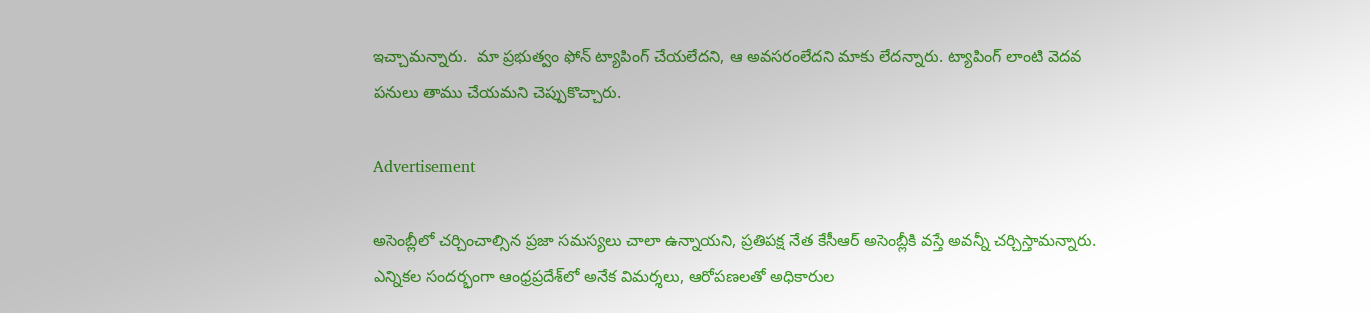ఇచ్చామన్నారు.  మా ప్రభుత్వం ఫోన్ ట్యాపింగ్ చేయలేదని, ఆ అవసరంలేదని మాకు లేదన్నారు. ట్యాపింగ్ లాంటి వెదవ పనులు తాము చేయమని చెప్పుకొచ్చారు.

Advertisement

అసెంబ్లీలో చర్చించాల్సిన ప్రజా సమస్యలు చాలా ఉన్నాయని, ప్రతిపక్ష నేత కేసీఆర్ అసెంబ్లీకి వస్తే అవన్నీ చర్చిస్తామన్నారు. ఎన్నికల సందర్భంగా ఆంధ్రప్రదేశ్‌లో అనేక విమర్శలు, ఆరోపణలతో అధికారుల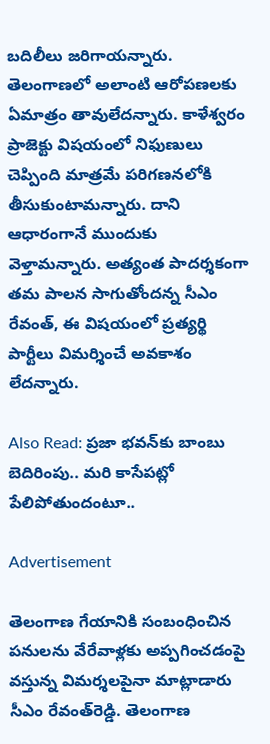బదిలీలు జరిగాయన్నారు. తెలంగాణలో అలాంటి ఆరోపణలకు ఏమాత్రం తావులేదన్నారు. కాళేశ్వరం ప్రాజెక్టు విషయంలో నిఫుణులు చెప్పింది మాత్రమే పరిగణనలోకి తీసుకుంటామన్నారు. దాని ఆధారంగానే ముందుకు వెళ్తామన్నారు. అత్యంత పాదర్శకంగా తమ పాలన సాగుతోందన్న సీఎం రేవంత్, ఈ విషయంలో ప్రత్యర్థి పార్టీలు విమర్శించే అవకాశం లేదన్నారు.

Also Read: ప్రజా భవన్‌కు బాంబు బెదిరింపు.. మరి కాసేపట్లో పేలిపోతుందంటూ..

Advertisement

తెలంగాణ గేయానికి సంబంధించిన పనులను వేరేవాళ్లకు అప్పగించడంపై వస్తున్న విమర్శలపైనా మాట్లాడారు సీఎం రేవంత్‌రెడ్డి. తెలంగాణ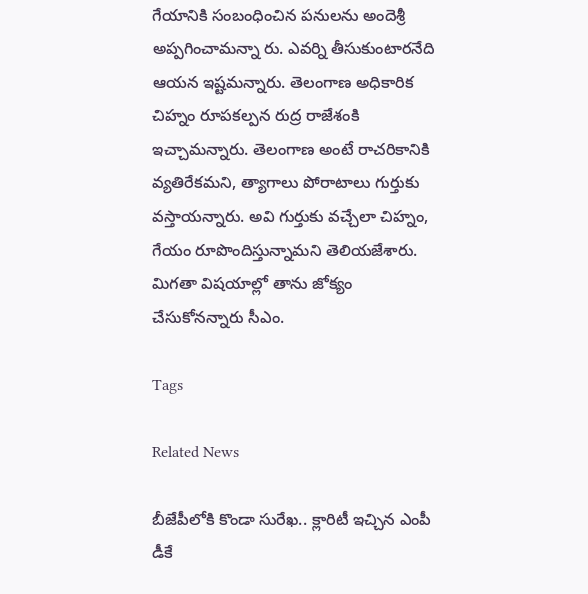గేయానికి సంబంధించిన పనులను అందెశ్రీ అప్పగించామన్నా రు. ఎవర్ని తీసుకుంటారనేది ఆయన ఇష్టమన్నారు. తెలంగాణ అధికారిక చిహ్నం రూపకల్పన రుద్ర రాజేశంకి ఇచ్చామన్నారు. తెలంగాణ అంటే రాచరికానికి వ్యతిరేకమని, త్యాగాలు పోరాటాలు గుర్తుకు వస్తాయన్నారు. అవి గుర్తుకు వచ్చేలా చిహ్నం, గేయం రూపొందిస్తున్నామని తెలియజేశారు. మిగతా విషయాల్లో తాను జోక్యం చేసుకోనన్నారు సీఎం.

Tags

Related News

బీజేపీలోకి కొండా సురేఖ.. క్లారిటీ ఇచ్చిన ఎంపీ డీకే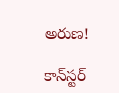అరుణ!

కాన్‌స్టర్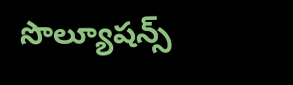సొల్యూషన్స్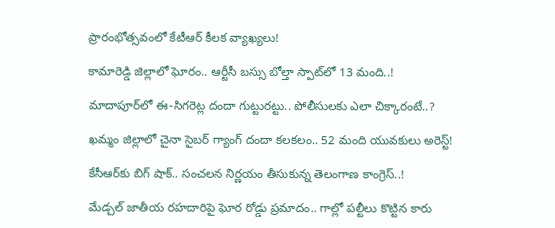ప్రారంభోత్సవంలో కేటీఆర్ కీలక వ్యాఖ్యలు!

కామారెడ్డి జిల్లాలో ఘోరం.. ఆర్టీసీ బస్సు బోల్తా స్పాట్‌లో 13 మంది..!

మాదాపూర్‌లో ఈ-సిగరెట్ల దందా గుట్టురట్టు.. పోలీసులకు ఎలా చిక్కారంటే..?

ఖమ్మం జిల్లాలో చైనా సైబర్ గ్యాంగ్ దందా కలకలం.. 52 మంది యువకులు అరెస్ట్!

కేసీఆర్‌కు బిగ్ షాక్.. సంచలన నిర్ణయం తీసుకున్న తెలంగాణ కాంగ్రెస్..!

మేడ్చల్ జాతీయ రహదారిపై ఘోర రోడ్డు ప్రమాదం.. గాల్లో పల్టీలు కొట్టిన కారు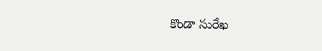కొండా సురేఖ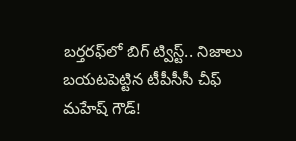బర్తరఫ్‌లో బిగ్ ట్విస్ట్.. నిజాలు బయటపెట్టిన టీపీసీసీ చీఫ్ మహేష్ గౌడ్!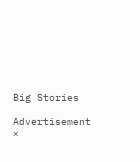Big Stories

Advertisement
×